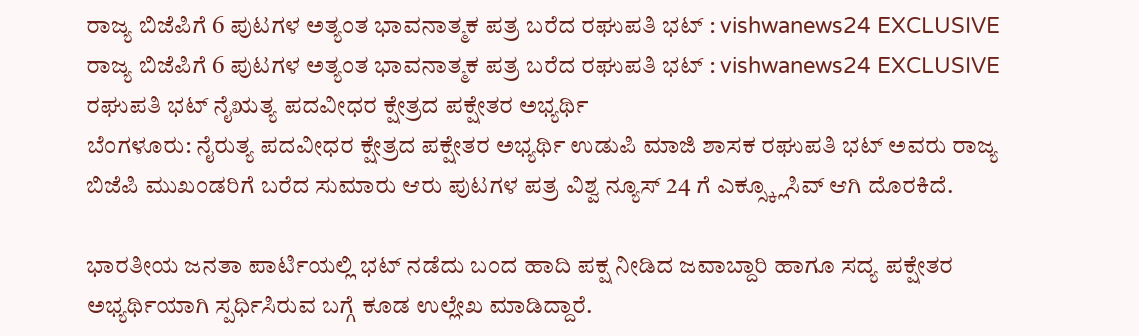ರಾಜ್ಯ ಬಿಜೆಪಿಗೆ 6 ಪುಟಗಳ ಅತ್ಯಂತ ಭಾವನಾತ್ಮಕ ಪತ್ರ ಬರೆದ ರಘುಪತಿ ಭಟ್ : vishwanews24 EXCLUSIVE
ರಾಜ್ಯ ಬಿಜೆಪಿಗೆ 6 ಪುಟಗಳ ಅತ್ಯಂತ ಭಾವನಾತ್ಮಕ ಪತ್ರ ಬರೆದ ರಘುಪತಿ ಭಟ್ : vishwanews24 EXCLUSIVE
ರಘುಪತಿ ಭಟ್ ನೈಋತ್ಯ ಪದವೀಧರ ಕ್ಷೇತ್ರದ ಪಕ್ಷೇತರ ಅಭ್ಯರ್ಥಿ
ಬೆಂಗಳೂರು: ನೈರುತ್ಯ ಪದವೀಧರ ಕ್ಷೇತ್ರದ ಪಕ್ಷೇತರ ಅಭ್ಯರ್ಥಿ ಉಡುಪಿ ಮಾಜಿ ಶಾಸಕ ರಘುಪತಿ ಭಟ್ ಅವರು ರಾಜ್ಯ ಬಿಜೆಪಿ ಮುಖಂಡರಿಗೆ ಬರೆದ ಸುಮಾರು ಆರು ಪುಟಗಳ ಪತ್ರ ವಿಶ್ವ ನ್ಯೂಸ್ 24 ಗೆ ಎಕ್ಸ್ಕ್ಲೂಸಿವ್ ಆಗಿ ದೊರಕಿದೆ.

ಭಾರತೀಯ ಜನತಾ ಪಾರ್ಟಿಯಲ್ಲಿ ಭಟ್ ನಡೆದು ಬಂದ ಹಾದಿ ಪಕ್ಷ ನೀಡಿದ ಜವಾಬ್ದಾರಿ ಹಾಗೂ ಸದ್ಯ ಪಕ್ಷೇತರ ಅಭ್ಯರ್ಥಿಯಾಗಿ ಸ್ಪರ್ಧಿಸಿರುವ ಬಗ್ಗೆ ಕೂಡ ಉಲ್ಲೇಖ ಮಾಡಿದ್ದಾರೆ.